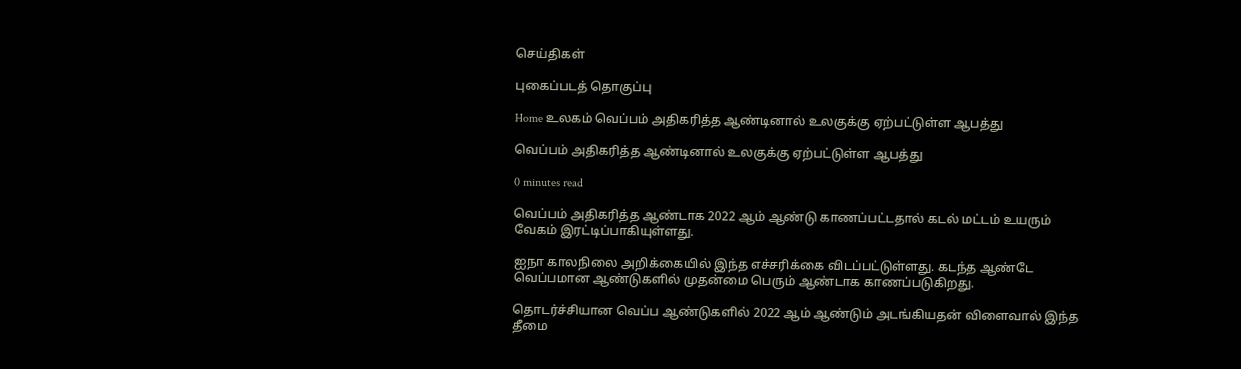செய்திகள்

புகைப்படத் தொகுப்பு

Home உலகம் வெப்பம் அதிகரித்த ஆண்டினால் உலகுக்கு ஏற்பட்டுள்ள ஆபத்து

வெப்பம் அதிகரித்த ஆண்டினால் உலகுக்கு ஏற்பட்டுள்ள ஆபத்து

0 minutes read

வெப்பம் அதிகரித்த ஆண்டாக 2022 ஆம் ஆண்டு காணப்பட்டதால் கடல் மட்டம் உயரும் வேகம் இரட்டிப்பாகியுள்ளது.

ஐநா காலநிலை அறிக்கையில் இந்த எச்சரிக்கை விடப்பட்டுள்ளது. கடந்த ஆண்டே வெப்பமான ஆண்டுகளில் முதன்மை பெரும் ஆண்டாக காணப்படுகிறது.

தொடர்ச்சியான வெப்ப ஆண்டுகளில் 2022 ஆம் ஆண்டும் அடங்கியதன் விளைவால் இந்த தீமை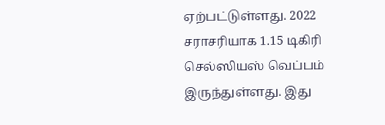ஏற்பட்டுள்ளது. 2022 சராசரியாக 1.15 டிகிரி செல்ஸியஸ் வெப்பம் இருந்துள்ளது. இது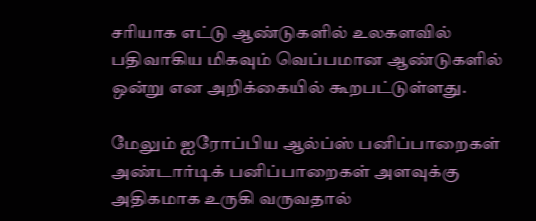சரியாக எட்டு ஆண்டுகளில் உலகளவில் பதிவாகிய மிகவும் வெப்பமான ஆண்டுகளில் ஒன்று என அறிக்கையில் கூறபட்டுள்ளது.

மேலும் ஐரோப்பிய ஆல்ப்ஸ் பனிப்பாறைகள் அண்டார்டிக் பனிப்பாறைகள் அளவுக்கு அதிகமாக உருகி வருவதால்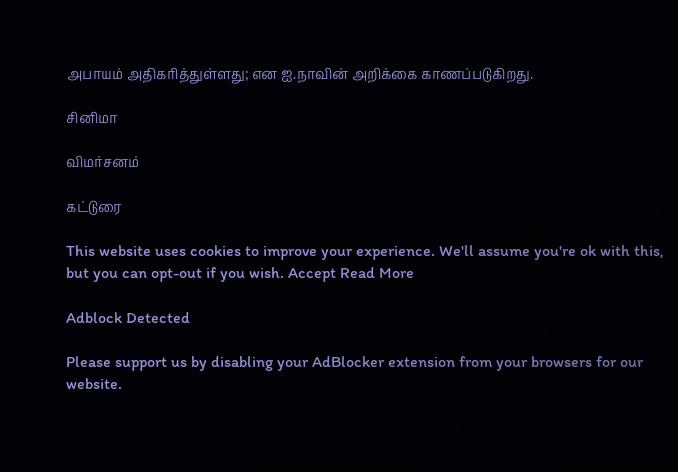அபாயம் அதிகரித்துள்ளது; என ஐ.நாவின் அறிக்கை காணப்படுகிறது.

சினிமா

விமர்சனம்

கட்டுரை

This website uses cookies to improve your experience. We'll assume you're ok with this, but you can opt-out if you wish. Accept Read More

Adblock Detected

Please support us by disabling your AdBlocker extension from your browsers for our website.